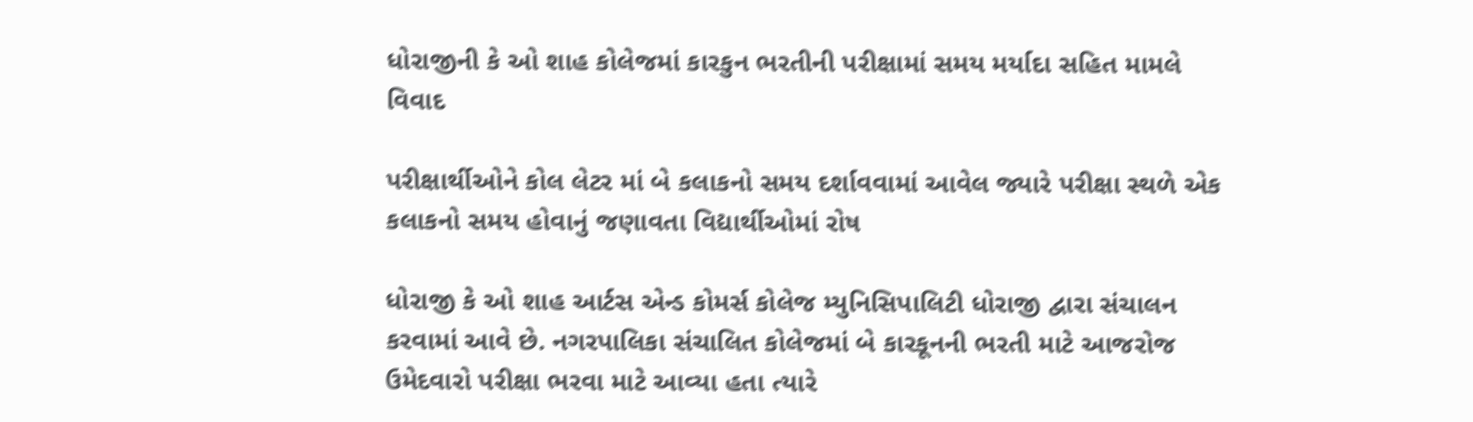ધોરાજીની કે ઓ શાહ કોલેજમાં કારકુન ભરતીની પરીક્ષામાં સમય મર્યાદા સહિત મામલે વિવાદ

પરીક્ષાર્થીઓને કોલ લેટર માં બે કલાકનો સમય દર્શાવવામાં આવેલ જ્યારે પરીક્ષા સ્થળે એક કલાકનો સમય હોવાનું જણાવતા વિદ્યાર્થીઓમાં રોષ

ધોરાજી કે ઓ શાહ આર્ટસ એન્ડ કોમર્સ કોલેજ મ્યુનિસિપાલિટી ધોરાજી દ્વારા સંચાલન કરવામાં આવે છે. નગરપાલિકા સંચાલિત કોલેજમાં બે કારકૂનની ભરતી માટે આજરોજ ઉમેદવારો પરીક્ષા ભરવા માટે આવ્યા હતા ત્યારે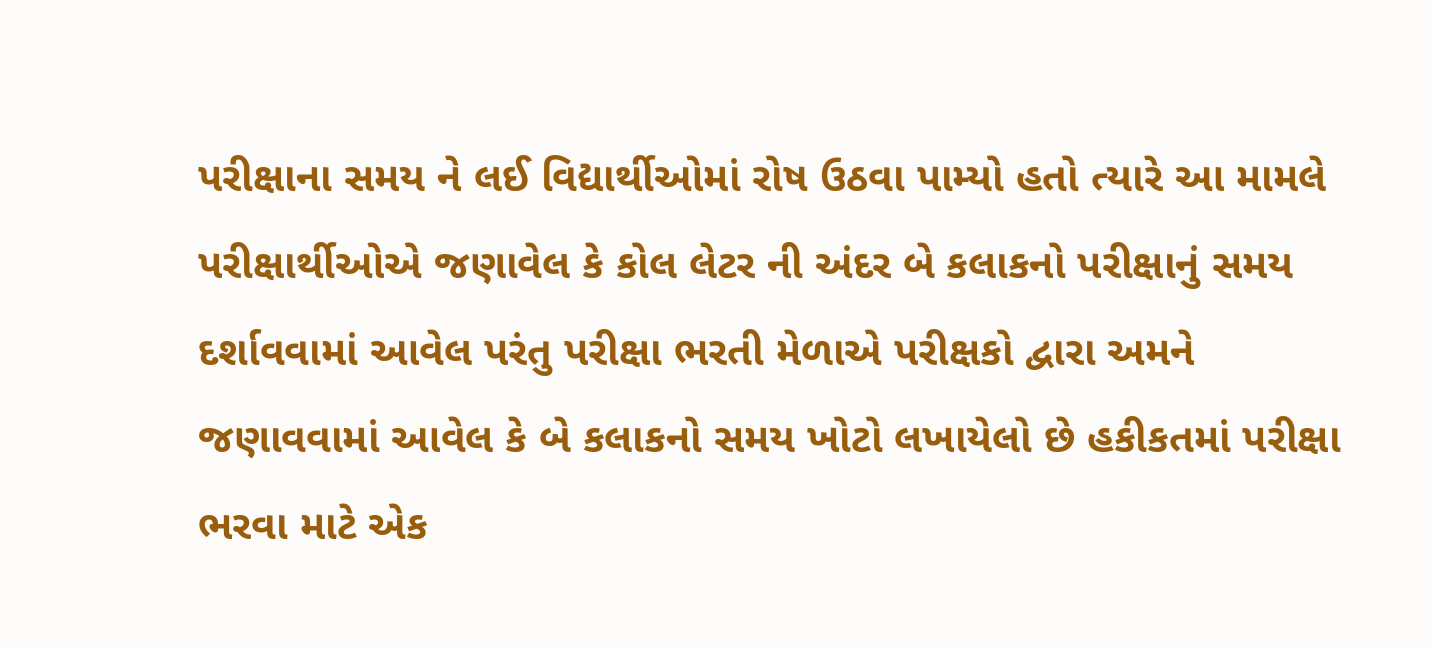પરીક્ષાના સમય ને લઈ વિદ્યાર્થીઓમાં રોષ ઉઠવા પામ્યો હતો ત્યારે આ મામલે પરીક્ષાર્થીઓએ જણાવેલ કે કોલ લેટર ની અંદર બે કલાકનો પરીક્ષાનું સમય દર્શાવવામાં આવેલ પરંતુ પરીક્ષા ભરતી મેળાએ પરીક્ષકો દ્વારા અમને જણાવવામાં આવેલ કે બે કલાકનો સમય ખોટો લખાયેલો છે હકીકતમાં પરીક્ષા ભરવા માટે એક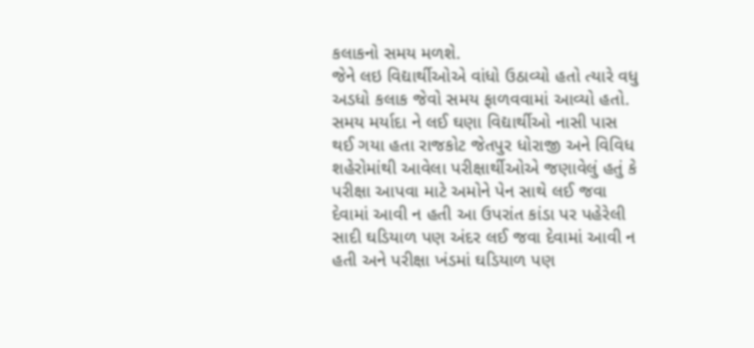કલાકનો સમય મળશે.
જેને લઇ વિદ્યાર્થીઓએ વાંધો ઉઠાવ્યો હતો ત્યારે વધુ અડધો કલાક જેવો સમય ફાળવવામાં આવ્યો હતો. સમય મર્યાદા ને લઈ ઘણા વિદ્યાર્થીઓ નાસી પાસ થઈ ગયા હતા રાજકોટ જેતપુર ધોરાજી અને વિવિધ શહેરોમાંથી આવેલા પરીક્ષાર્થીઓએ જણાવેલું હતું કે પરીક્ષા આપવા માટે અમોને પેન સાથે લઈ જવા દેવામાં આવી ન હતી આ ઉપરાંત કાંડા પર પહેરેલી સાદી ઘડિયાળ પણ અંદર લઈ જવા દેવામાં આવી ન હતી અને પરીક્ષા ખંડમાં ઘડિયાળ પણ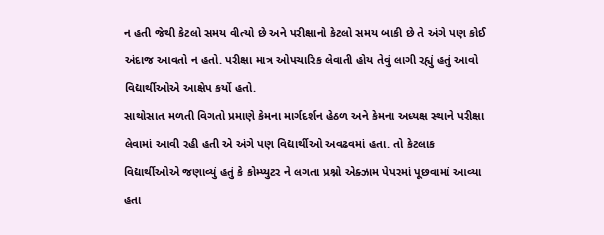ન હતી જેથી કેટલો સમય વીત્યો છે અને પરીક્ષાનો કેટલો સમય બાકી છે તે અંગે પણ કોઈ અંદાજ આવતો ન હતો. પરીક્ષા માત્ર ઓપચારિક લેવાતી હોય તેવું લાગી રહ્યું હતું આવો વિદ્યાર્થીઓએ આક્ષેપ કર્યો હતો.
સાથોસાત મળતી વિગતો પ્રમાણે કેમના માર્ગદર્શન હેઠળ અને કેમના અધ્યક્ષ સ્થાને પરીક્ષા લેવામાં આવી રહી હતી એ અંગે પણ વિદ્યાર્થીઓ અવઢવમાં હતા. તો કેટલાક વિદ્યાર્થીઓએ જણાવ્યું હતું કે કોમ્પ્યુટર ને લગતા પ્રશ્નો એક્ઝામ પેપરમાં પૂછવામાં આવ્યા હતા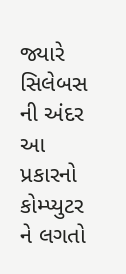જ્યારે સિલેબસ ની અંદર આ પ્રકારનો કોમ્પ્યુટર ને લગતો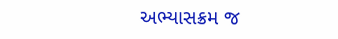અભ્યાસક્રમ જ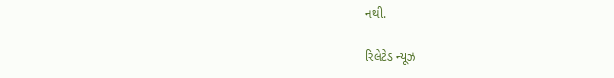નથી.

રિલેટેડ ન્યૂઝ